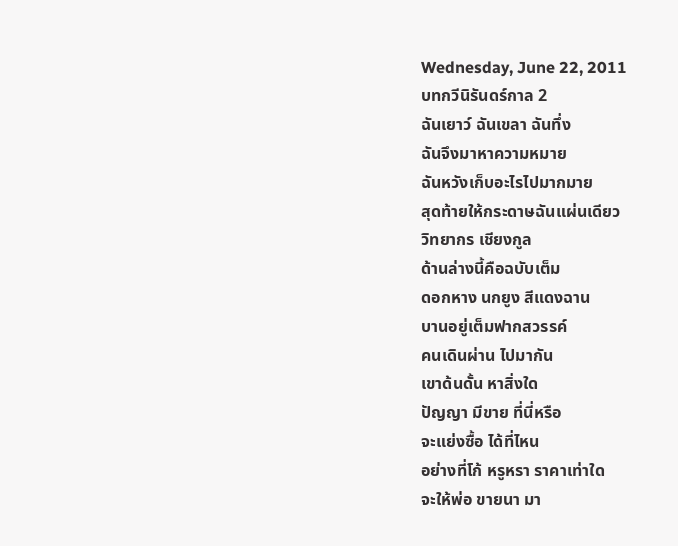Wednesday, June 22, 2011
บทกวีนิรันดร์กาล 2
ฉันเยาว์ ฉันเขลา ฉันทึ่ง
ฉันจึงมาหาความหมาย
ฉันหวังเก็บอะไรไปมากมาย
สุดท้ายให้กระดาษฉันแผ่นเดียว
วิทยากร เชียงกูล
ด้านล่างนี้คือฉบับเต็ม
ดอกหาง นกยูง สีแดงฉาน
บานอยู่เต็มฟากสวรรค์
คนเดินผ่าน ไปมากัน
เขาด้นดั้น หาสิ่งใด
ปัญญา มีขาย ที่นี่หรือ
จะแย่งซื้อ ได้ที่ไหน
อย่างที่โก้ หรูหรา ราคาเท่าใด
จะให้พ่อ ขายนา มา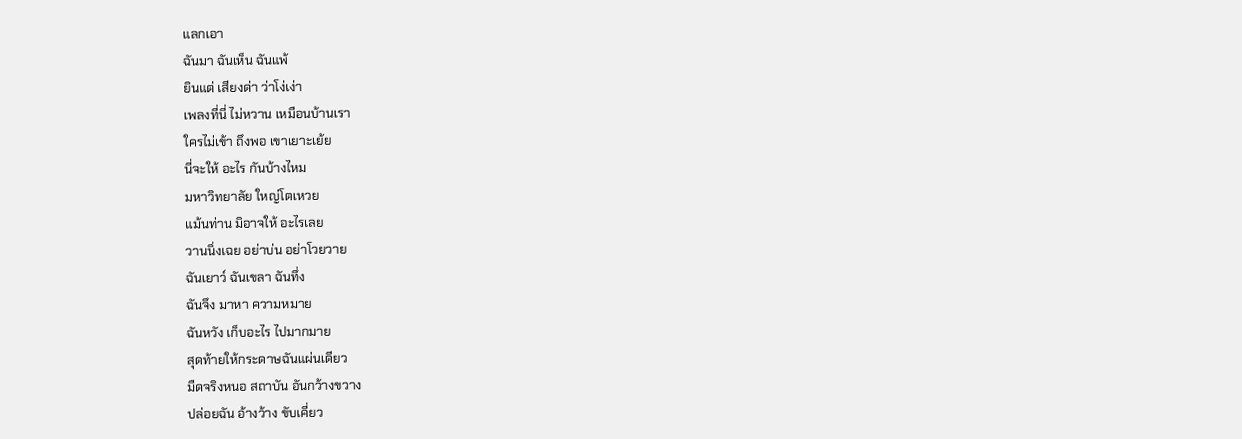แลกเอา
ฉันมา ฉันเห็น ฉันแพ้
ยินแต่ เสียงด่า ว่าโง่เง่า
เพลงที่นี่ ไม่หวาน เหมือนบ้านเรา
ใครไม่เข้า ถึงพอ เขาเยาะเย้ย
นี่จะให้ อะไร กันบ้างไหม
มหาวิทยาลัย ใหญ่โตเหวย
แม้นท่าน มิอาจให้ อะไรเลย
วานนิ่งเฉย อย่าบ่น อย่าโวยวาย
ฉันเยาว์ ฉันเขลา ฉันทึ่ง
ฉันจึง มาหา ความหมาย
ฉันหวัง เก็บอะไร ไปมากมาย
สุดท้ายให้กระดาษฉันแผ่นเดียว
มืดจริงหนอ สถาบัน อันกว้างขวาง
ปล่อยฉัน อ้างว้าง ขับเคี่ยว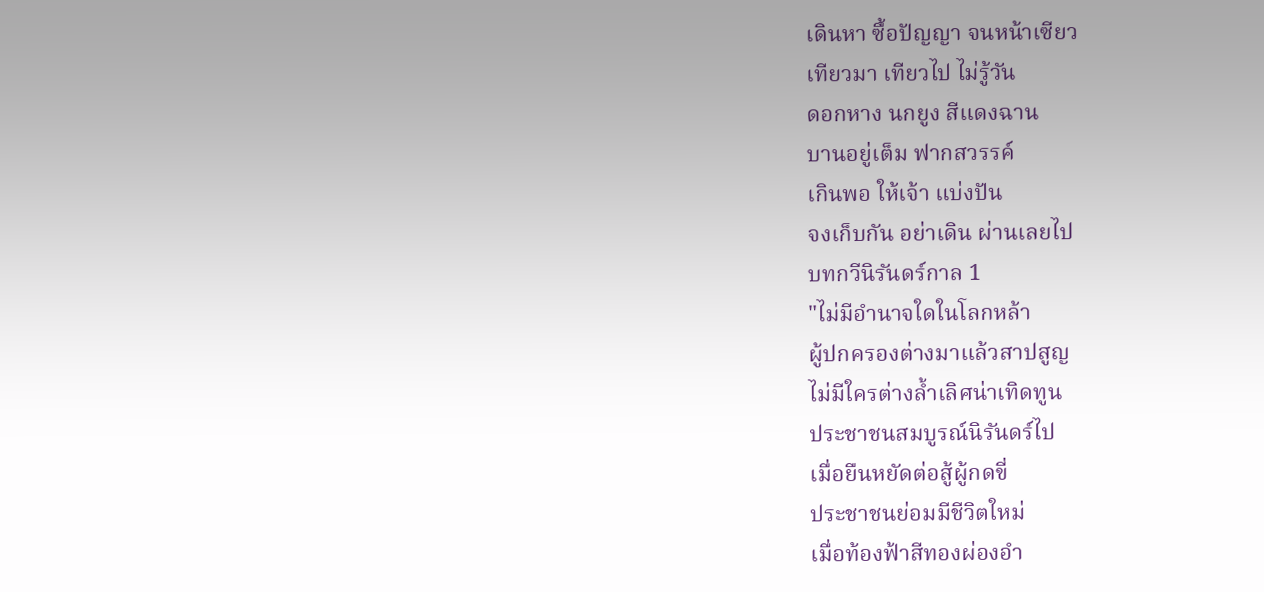เดินหา ซื้อปัญญา จนหน้าเซียว
เทียวมา เทียวไป ไม่รู้วัน
ดอกหาง นกยูง สีแดงฉาน
บานอยู่เต็ม ฟากสวรรค์
เกินพอ ให้เจ้า แบ่งปัน
จงเก็บกัน อย่าเดิน ผ่านเลยไป
บทกวีนิรันดร์กาล 1
"ไม่มีอำนาจใดในโลกหล้า
ผู้ปกครองต่างมาแล้วสาปสูญ
ไม่มีใครต่างล้ำเลิศน่าเทิดทูน
ประชาชนสมบูรณ์นิรันดร์ไป
เมื่อยืนหยัดต่อสู้ผู้กดขี่
ประชาชนย่อมมีชีวิตใหม่
เมื่อท้องฟ้าสีทองผ่องอำ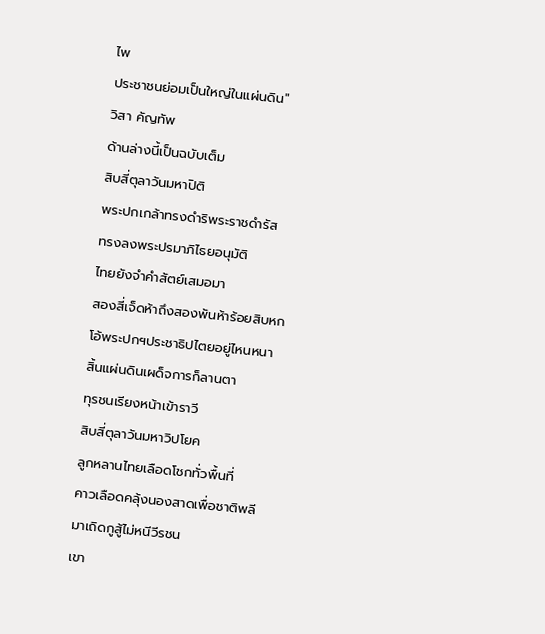ไพ
ประชาชนย่อมเป็นใหญ่ในแผ่นดิน"
วิสา คัญทัพ
ด้านล่างนี้เป็นฉบับเต็ม
สิบสี่ตุลาวันมหาปิติ
พระปกเกล้าทรงดำริพระราชดำรัส
ทรงลงพระปรมาภิไธยอนุมัติ
ไทยยังจำคำสัตย์เสมอมา
สองสี่เจ็ดห้าถึงสองพันห้าร้อยสิบหก
โอ้พระปกฯประชาธิปไตยอยู่ไหนหนา
สิ้นแผ่นดินเผด็จการก็ลานตา
ทุรชนเรียงหน้าเข้าราวี
สิบสี่ตุลาวันมหาวิปโยค
ลูกหลานไทยเลือดโชกทั่วพื้นที่
คาวเลือดคลุ้งนองสาดเพื่อชาติพลี
มาเถิดกูสู้ไม่หนีวีรชน
เขา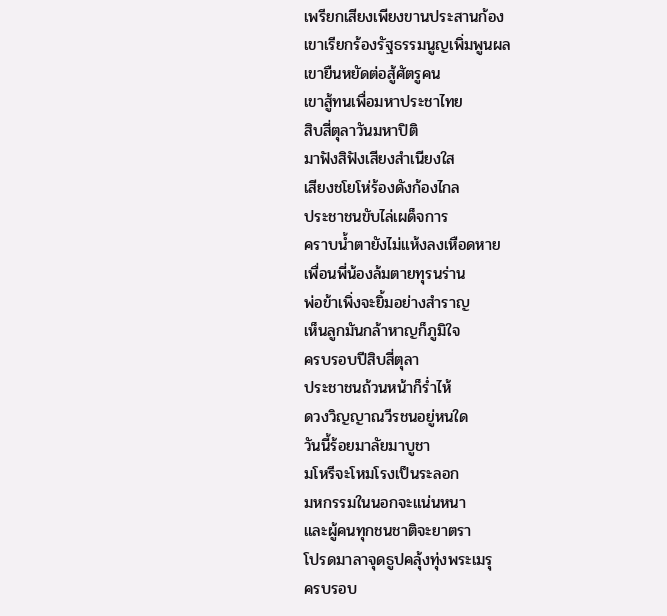เพรียกเสียงเพียงขานประสานก้อง
เขาเรียกร้องรัฐธรรมนูญเพิ่มพูนผล
เขายืนหยัดต่อสู้ศัตรูคน
เขาสู้ทนเพื่อมหาประชาไทย
สิบสี่ตุลาวันมหาปิติ
มาฟังสิฟังเสียงสำเนียงใส
เสียงชโยโห่ร้องดังก้องไกล
ประชาชนขับไล่เผด็จการ
คราบน้ำตายังไม่แห้งลงเหือดหาย
เพื่อนพี่น้องล้มตายทุรนร่าน
พ่อข้าเพิ่งจะยิ้มอย่างสำราญ
เห็นลูกมันกล้าหาญก็ภูมิใจ
ครบรอบปีสิบสี่ตุลา
ประชาชนถ้วนหน้าก็ร่ำไห้
ดวงวิญญาณวีรชนอยู่หนใด
วันนี้ร้อยมาลัยมาบูชา
มโหรีจะโหมโรงเป็นระลอก
มหกรรมในนอกจะแน่นหนา
และผู้คนทุกชนชาติจะยาตรา
โปรดมาลาจุดธูปคลุ้งทุ่งพระเมรุ
ครบรอบ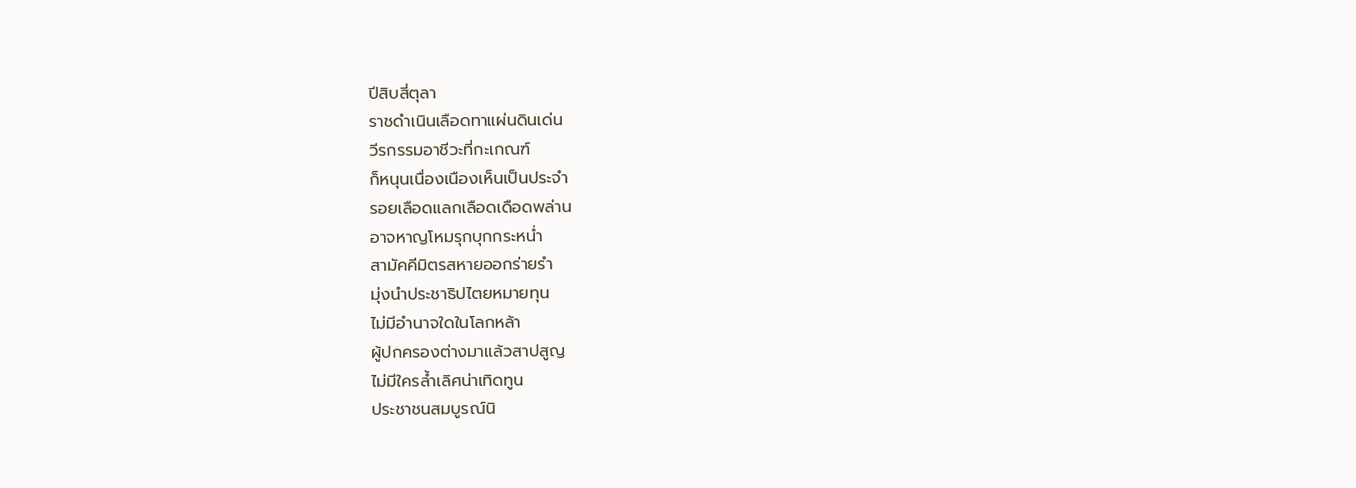ปีสิบสี่ตุลา
ราชดำเนินเลือดทาแผ่นดินเด่น
วีรกรรมอาชีวะที่กะเกณฑ์
ก็หนุนเนื่องเนืองเห็นเป็นประจำ
รอยเลือดแลกเลือดเดือดพล่าน
อาจหาญโหมรุกบุกกระหน่ำ
สามัคคีมิตรสหายออกร่ายรำ
มุ่งนำประชาธิปไตยหมายทุน
ไม่มีอำนาจใดในโลกหล้า
ผู้ปกครองต่างมาแล้วสาปสูญ
ไม่มีใครล้ำเลิศน่าเทิดทูน
ประชาชนสมบูรณ์นิ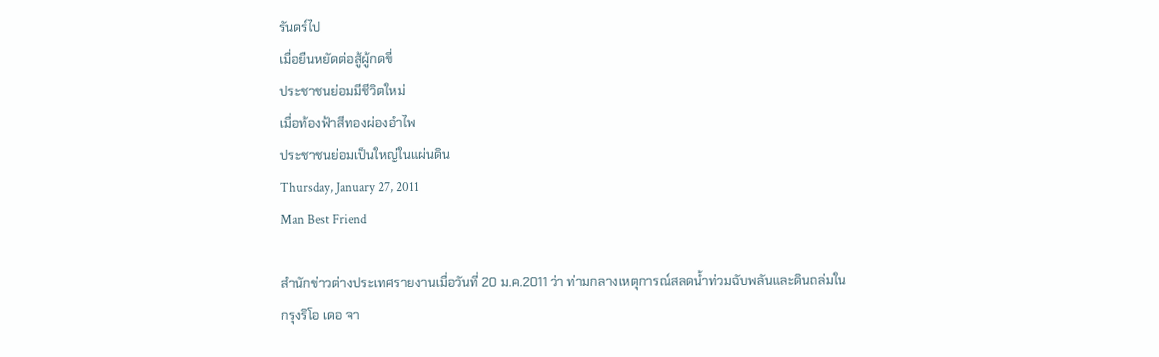รันดร์ไป
เมื่อยืนหยัดต่อสู้ผู้กดขี่
ประชาชนย่อมมีชีวิตใหม่
เมื่อท้องฟ้าสีทองผ่องอำไพ
ประชาชนย่อมเป็นใหญ่ในแผ่นดิน
Thursday, January 27, 2011
Man Best Friend

สำนักข่าวต่างประเทศรายงานเมื่อวันที่ 20 ม.ค.2011 ว่า ท่ามกลางเหตุการณ์สลดน้ำท่วมฉับพลันและดินถล่มในกรุงริโอ เดอ จา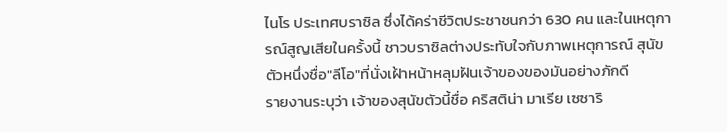ไนโร ประเทศบราซิล ซึ่งได้คร่าชีวิตประชาชนกว่า 630 คน และในเหตุการณ์สูญเสียในครั้งนี้ ชาวบราซิลต่างประทับใจกับภาพเหตุการณ์ สุนัขตัวหนึ่งชื่อ"ลีโอ"ที่นั่งเฝ้าหน้าหลุมฝันเจ้าของของมันอย่างภักดี
รายงานระบุว่า เจ้าของสุนัขตัวนี้ชื่อ คริสติน่า มาเรีย เซซาริ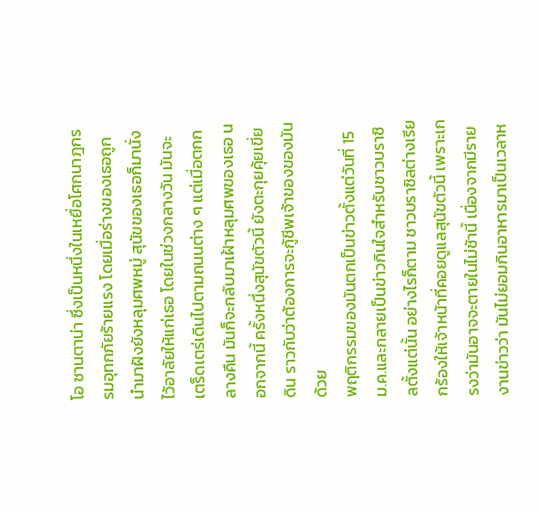โอ ซานตาน่า ซึ่งเป็นหนึ่งในเหยื่อโศกนาฎกรรมอุทกภัยร้ายแรง โดยเมื่อร่างของเธอถูกนำมาฝังยังหลุมศพหมู่ สุนัขของเธอก็มานั่งไว้อาลัยให้แก่เธอ โดยในช่วงกลางวัน มันจะเตร็ดเตร่เดินไปตามถนนต่าง ๆ แต่เมื่อตกกลางคืน มันก็จะกลับมาเฝ้าหลุมศพของเธอ นอกจากนี้ ครั้งหนึ่งสุนัขตัวนี้ ยังตะกุยคุ้ยเขี่ยดิน ราวกับว่าต้องการจะกู้ชีพเจ้าของของมันด้วย
พฤติกรรมของมันตกเป็นข่าวตั้งแต่วันที่ 15 ม.ค.และกลายเป็นข่าวกินใจสำหรับชาวบราซิลตั้งแต่นั้น อย่างไรก็ตาม ชาวบราซิลต่างเรียกร้องให้เจ้าหน้าที่คอยดูแลสุนัขตัวนี้ เพราะเกรงว่ามันอาจจะตายในไม่ช้านี้ เนื่องจากมีรายงานข่าวว่า มันไม่ยอมกินอาหารมาเป็นเวลาห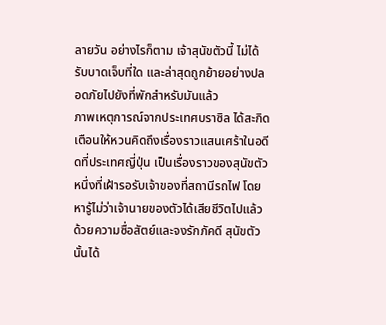ลายวัน อย่างไรก็ตาม เจ้าสุนัขตัวนี้ ไม่ได้รับบาดเจ็บที่ใด และล่าสุดถูกย้ายอย่างปลอดภัยไปยังที่พักสำหรับมันแล้ว
ภาพเหตุการณ์จากประเทศบราซิล ได้สะกิดเตือนให้หวนคิดถึงเรื่องราวแสนเศร้าในอดีดที่ประเทศญี่ปุ่น เป็นเรื่องราวของสุนัขตัวหนึ่งที่เฝ้ารอรับเจ้าของที่สถานีรถไฟ โดยหารู้ไม่ว่าเจ้านายของตัวได้เสียชีวิตไปแล้ว ด้วยความซื่อสัตย์และจงรักภัคดี สุนัขตัวนั้นได้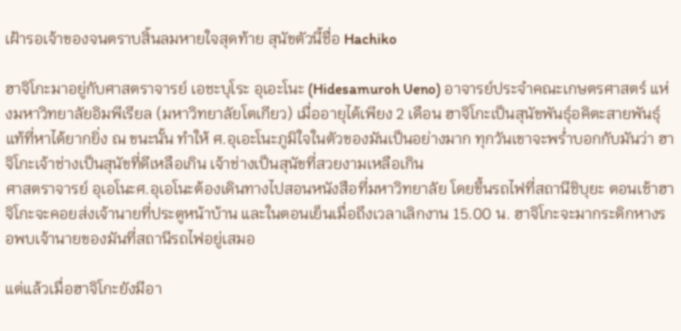เฝ้ารอเจ้าของจนตราบสิ้นลมหายใจสุดท้าย สุนัขตัวนี้ชื่อ Hachiko

ฮาจิโกะมาอยู่กับศาสตราจารย์ เอชะบุโระ อุเอะโนะ (Hidesamuroh Ueno) อาจารย์ประจำคณะเกษตรศาสตร์ แห่งมหาวิทยาลัยอิมพีเรียล (มหาวิทยาลัยโตเกียว) เมื่ออายุได้เพียง 2 เดือน ฮาจิโกะเป็นสุนัขพันธุ์อคิตะสายพันธุ์แท้ที่หาได้ยากยิ่ง ณ ขนะนั้น ทำให้ ศ.อุเอะโนะภูมิใจในตัวของมันเป็นอย่างมาก ทุกวันเขาจะพร่ำบอกกับมันว่า ฮาจิโกะเจ้าช่างเป็นสุนัขที่ดีเหลือเกิน เจ้าช่างเป็นสุนัขที่สวยงามเหลือเกิน
ศาสตราจารย์ อุเอโนะศ.อุเอโนะต้องเดินทางไปสอนหนังสือที่มหาวิทยาลัย โดยขึ้นรถไฟที่สถานีชิบุยะ ตอนเช้าฮาจิโกะจะคอยส่งเจ้านายที่ประตูหน้าบ้าน และในตอนเย็นเมื่อถึงเวลาเลิกงาน 15.00 น. ฮาจิโกะจะมากระดิกหางรอพบเจ้านายของมันที่สถานีรถไฟอยู่เสมอ

แต่แล้วเมื่อฮาจิโกะยังมีอา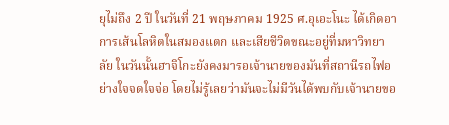ยุไม่ถึง 2 ปี ในวันที่ 21 พฤษภาคม 1925 ศ.อุเอะโนะ ได้เกิดอาการเส้นโลหิตในสมองแตก และเสียชีวิตขณะอยู่ที่มหาวิทยาลัย ในวันนั้นฮาจิโกะยังคงมารอเจ้านายของมันที่สถานีรถไฟอย่างใจจดใจจ่อ โดยไม่รู้เลยว่ามันจะไม่มีวันได้พบกับเจ้านายขอ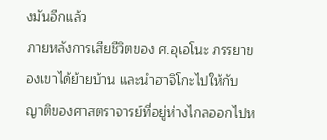งมันอีกแล้ว
ภายหลังการเสียชีวิตของ ศ.อุเอโนะ ภรรยาของเขาได้ย้ายบ้าน และนำฮาจิโกะไปให้กับญาติของศาสตราจารย์ที่อยู่ห่างไกลออกไปห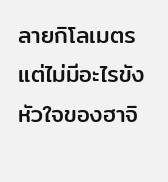ลายกิโลเมตร แต่ไม่มีอะไรขังหัวใจของฮาจิ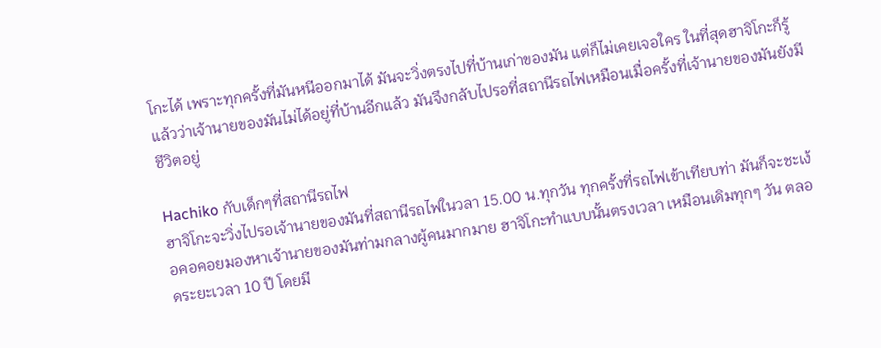โกะได้ เพราะทุกครั้งที่มันหนีออกมาได้ มันจะวิ่งตรงไปที่บ้านเก่าของมัน แต่ก็ไม่เคยเจอใคร ในที่สุดฮาจิโกะก็รู้แล้วว่าเจ้านายของมันไม่ได้อยู่ที่บ้านอีกแล้ว มันจึงกลับไปรอที่สถานีรถไฟเหมือนเมื่อครั้งที่เจ้านายของมันยังมีชีวิตอยู่

Hachiko กับเด็กๆที่สถานีรถไฟ
ฮาจิโกะจะวิ่งไปรอเจ้านายของมันที่สถานีรถไฟในวลา 15.00 น.ทุกวัน ทุกครั้งที่รถไฟเข้าเทียบท่า มันก็จะชะเง้อคอคอยมองหาเจ้านายของมันท่ามกลางผู้คนมากมาย ฮาจิโกะทำแบบนั้นตรงเวลา เหมือนเดิมทุกๆ วัน ตลอดระยะเวลา 10 ปี โดยมี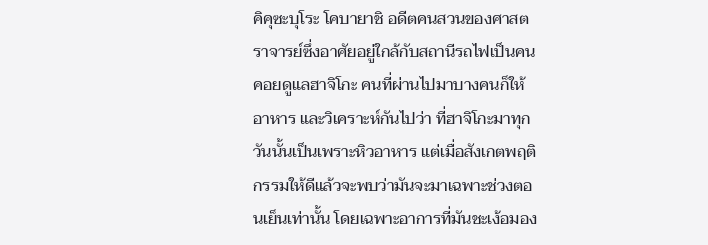คิคุซะบุโระ โคบายาชิ อดีตคนสวนของศาสตราจารย์ซึ่งอาศัยอยู่ใกล้กับสถานีรถไฟเป็นคนคอยดูแลฮาจิโกะ คนที่ผ่านไปมาบางคนก็ให้อาหาร และวิเคราะห์กันไปว่า ที่ฮาจิโกะมาทุกวันนั้นเป็นเพราะหิวอาหาร แต่เมื่อสังเกตพฤติกรรมให้ดีแล้วจะพบว่ามันจะมาเฉพาะช่วงตอนเย็นเท่านั้น โดยเฉพาะอาการที่มันชะเง้อมอง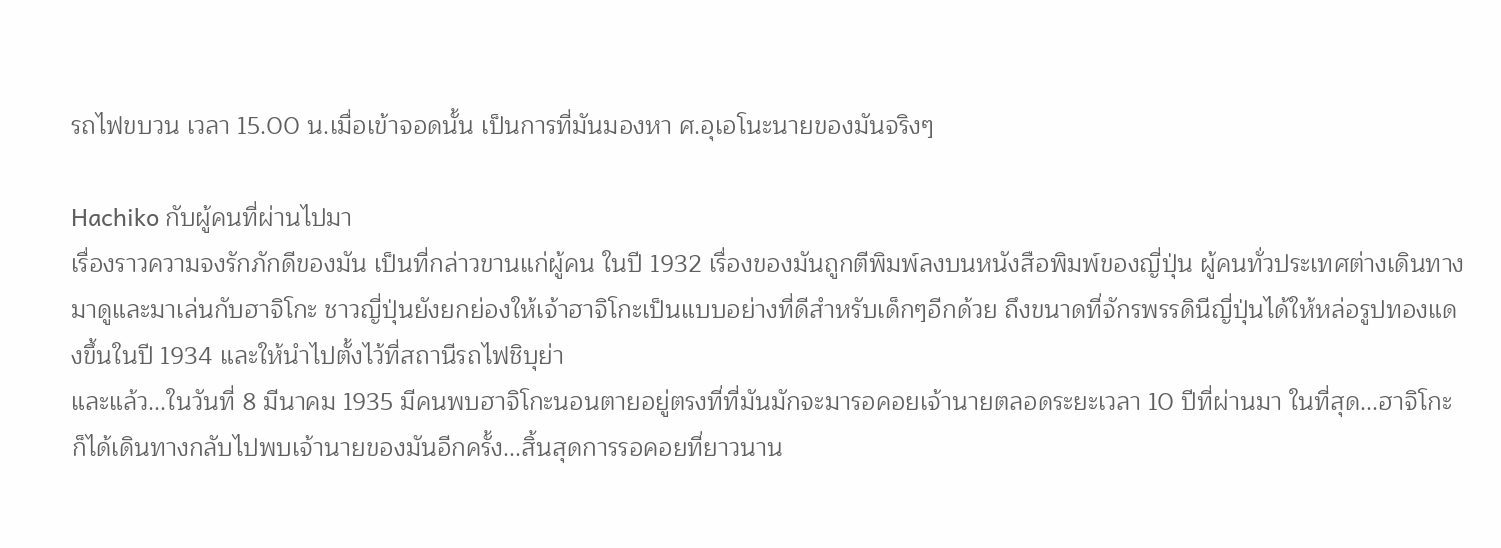รถไฟขบวน เวลา 15.00 น.เมื่อเข้าจอดนั้น เป็นการที่มันมองหา ศ.อุเอโนะนายของมันจริงๆ

Hachiko กับผู้คนที่ผ่านไปมา
เรื่องราวความจงรักภักดีของมัน เป็นที่กล่าวขานแก่ผู้คน ในปี 1932 เรื่องของมันถูกตีพิมพ์ลงบนหนังสือพิมพ์ของญี่ปุ่น ผู้คนทั่วประเทศต่างเดินทางมาดูและมาเล่นกับฮาจิโกะ ชาวญี่ปุ่นยังยกย่องให้เจ้าฮาจิโกะเป็นแบบอย่างที่ดีสำหรับเด็กๆอีกด้วย ถึงขนาดที่จักรพรรดินีญี่ปุ่นได้ให้หล่อรูปทองแดงขึ้นในปี 1934 และให้นำไปตั้งไว้ที่สถานีรถไฟชิบุย่า
และแล้ว...ในวันที่ 8 มีนาคม 1935 มีคนพบฮาจิโกะนอนตายอยู่ตรงที่ที่มันมักจะมารอคอยเจ้านายตลอดระยะเวลา 10 ปีที่ผ่านมา ในที่สุด...ฮาจิโกะก็ได้เดินทางกลับไปพบเจ้านายของมันอีกครั้ง...สิ้นสุดการรอคอยที่ยาวนาน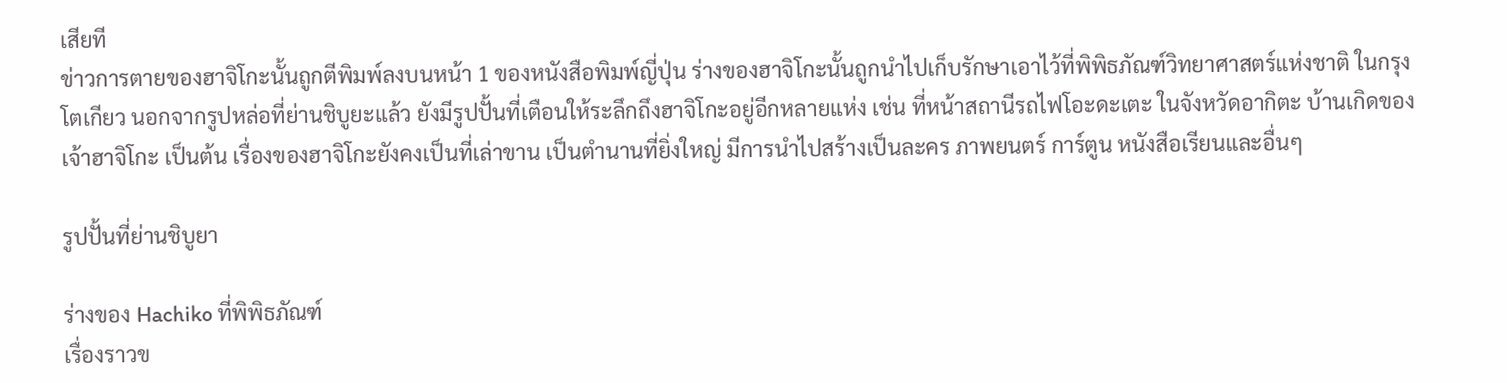เสียที
ข่าวการตายของฮาจิโกะนั้นถูกตีพิมพ์ลงบนหน้า 1 ของหนังสือพิมพ์ญี่ปุ่น ร่างของฮาจิโกะนั้นถูกนำไปเก็บรักษาเอาไว้ที่พิพิธภัณฑ์วิทยาศาสตร์แห่งชาติ ในกรุงโตเกียว นอกจากรูปหล่อที่ย่านชิบูยะแล้ว ยังมีรูปปั้นที่เตือนให้ระลึกถึงฮาจิโกะอยู่อีกหลายแห่ง เช่น ที่หน้าสถานีรถไฟโอะดะเตะ ในจังหวัดอากิตะ บ้านเกิดของเจ้าฮาจิโกะ เป็นต้น เรื่องของฮาจิโกะยังคงเป็นที่เล่าขาน เป็นตำนานที่ยิ่งใหญ่ มีการนำไปสร้างเป็นละคร ภาพยนตร์ การ์ตูน หนังสือเรียนและอื่นๆ

รูปปั้นที่ย่านชิบูยา

ร่างของ Hachiko ที่พิพิธภัณฑ์
เรื่องราวข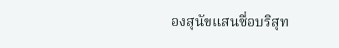องสุนัขแสนซื่อบริสุท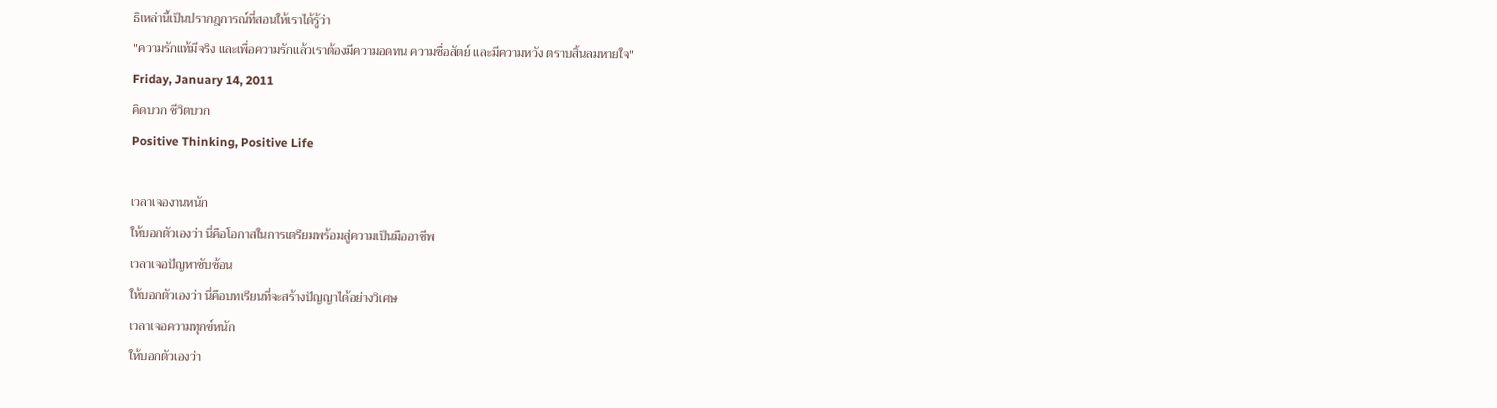ธิเหล่านี้เป็นปรากฎการณ์ที่สอนให้เราได้รู้ว่า
"ความรักแท้มีจริง และเพื่อความรักแล้วเราต้องมีความอดทน ความซื่อสัตย์ และมีความหวัง ตราบสิ้นลมหายใจ"
Friday, January 14, 2011
คิดบวก ชีวิตบวก
Positive Thinking, Positive Life

เวลาเจองานหนัก
ให้บอกตัวเองว่า นี่คือโอกาสในการเตรียมพร้อมสู่ความเป็นมืออาชีพ
เวลาเจอปัญหาซับซ้อน
ให้บอกตัวเองว่า นี่คือบทเรียนที่จะสร้างปัญญาได้อย่างวิเศษ
เวลาเจอความทุกข์หนัก
ให้บอกตัวเองว่า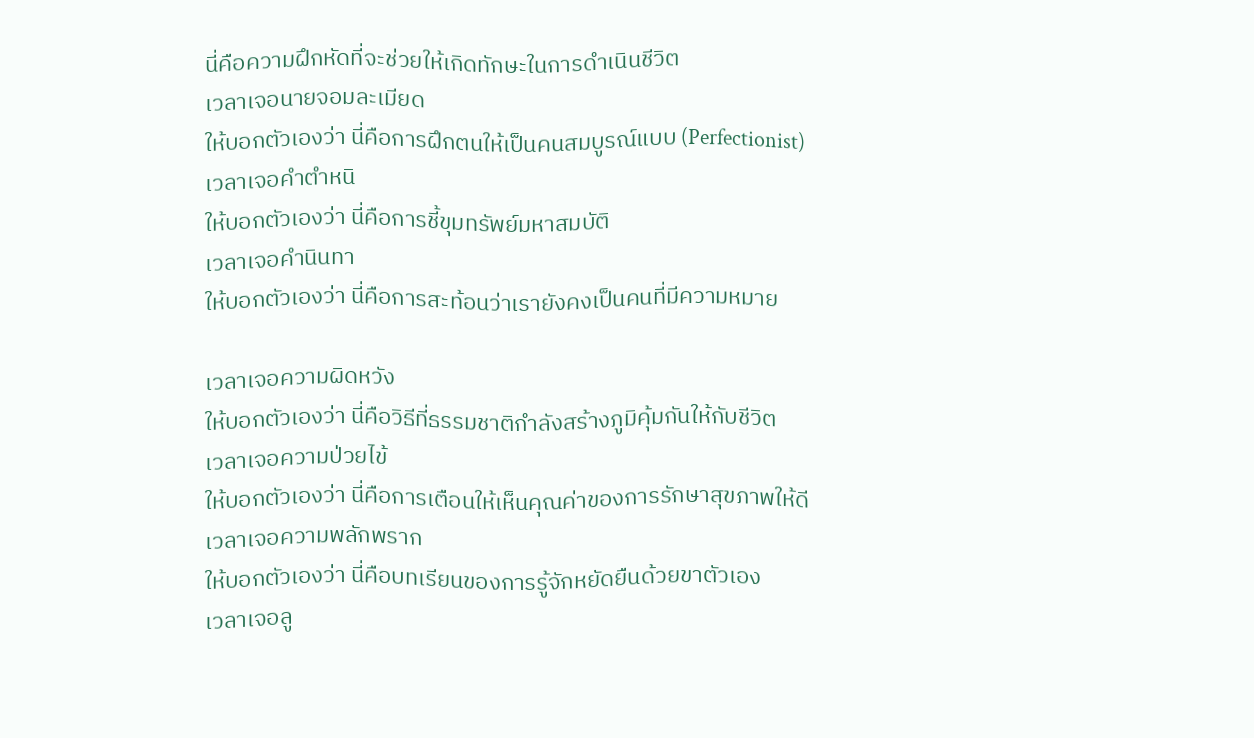นี่คือความฝึกหัดที่จะช่วยให้เกิดทักษะในการดำเนินชีวิต
เวลาเจอนายจอมละเมียด
ให้บอกตัวเองว่า นี่คือการฝึกตนให้เป็นคนสมบูรณ์แบบ (Perfectionist)
เวลาเจอคำตำหนิ
ให้บอกตัวเองว่า นี่คือการชี้ขุมทรัพย์มหาสมบัติ
เวลาเจอคำนินทา
ให้บอกตัวเองว่า นี่คือการสะท้อนว่าเรายังคงเป็นคนที่มีความหมาย

เวลาเจอความผิดหวัง
ให้บอกตัวเองว่า นี่คือวิธีที่ธรรมชาติกำลังสร้างภูมิคุ้มกันให้กับชีวิต
เวลาเจอความป่วยไข้
ให้บอกตัวเองว่า นี่คือการเตือนให้เห็นคุณค่าของการรักษาสุขภาพให้ดี
เวลาเจอความพลักพราก
ให้บอกตัวเองว่า นี่คือบทเรียนของการรู้จักหยัดยืนด้วยขาตัวเอง
เวลาเจอลู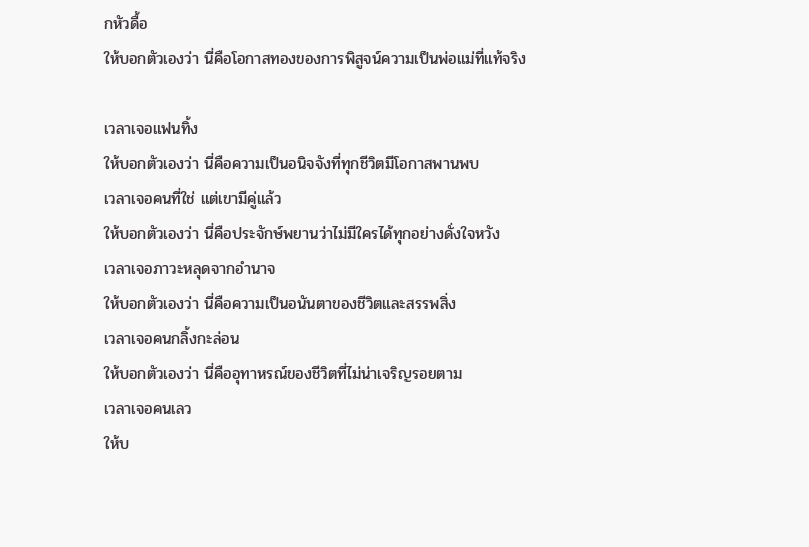กหัวดื้อ
ให้บอกตัวเองว่า นี่คือโอกาสทองของการพิสูจน์ความเป็นพ่อแม่ที่แท้จริง

เวลาเจอแฟนทิ้ง
ให้บอกตัวเองว่า นี่คือความเป็นอนิจจังที่ทุกชีวิตมีโอกาสพานพบ
เวลาเจอคนที่ใช่ แต่เขามีคู่แล้ว
ให้บอกตัวเองว่า นี่คือประจักษ์พยานว่าไม่มีใครได้ทุกอย่างดั่งใจหวัง
เวลาเจอภาวะหลุดจากอำนาจ
ให้บอกตัวเองว่า นี่คือความเป็นอนันตาของชีวิตและสรรพสิ่ง
เวลาเจอคนกลิ้งกะล่อน
ให้บอกตัวเองว่า นี่คืออุทาหรณ์ของชีวิตที่ไม่น่าเจริญรอยตาม
เวลาเจอคนเลว
ให้บ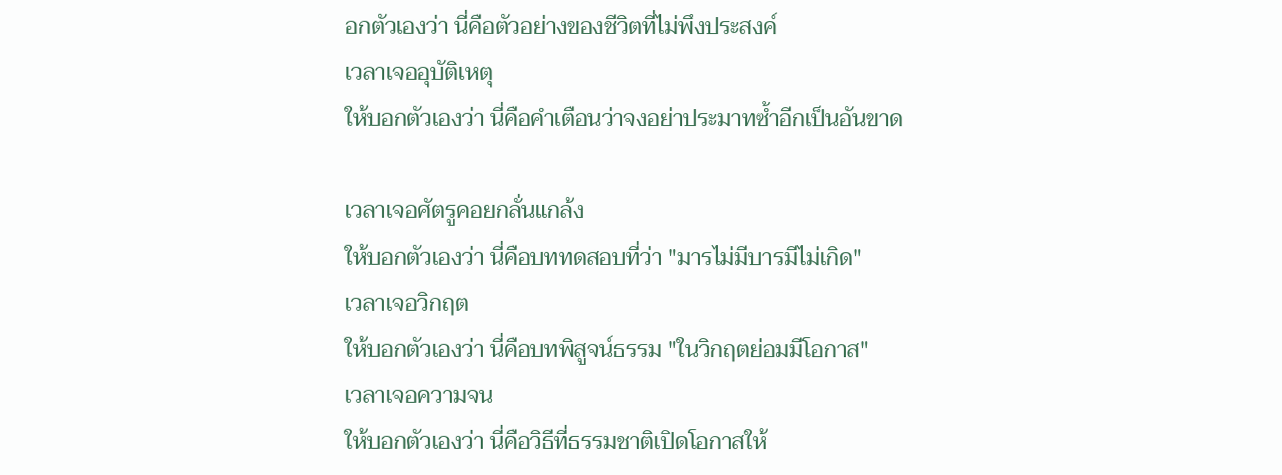อกตัวเองว่า นี่คือตัวอย่างของชีวิตที่ไม่พึงประสงค์
เวลาเจออุบัติเหตุ
ให้บอกตัวเองว่า นี่คือคำเตือนว่าจงอย่าประมาทซ้ำอีกเป็นอันขาด

เวลาเจอศัตรูคอยกลั่นแกล้ง
ให้บอกตัวเองว่า นี่คือบททดสอบที่ว่า "มารไม่มีบารมีไม่เกิด"
เวลาเจอวิกฤต
ให้บอกตัวเองว่า นี่คือบทพิสูจน์ธรรม "ในวิกฤตย่อมมีโอกาส"
เวลาเจอความจน
ให้บอกตัวเองว่า นี่คือวิธีที่ธรรมชาติเปิดโอกาสให้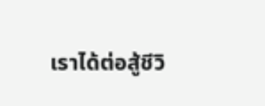เราได้ต่อสู้ชีวิ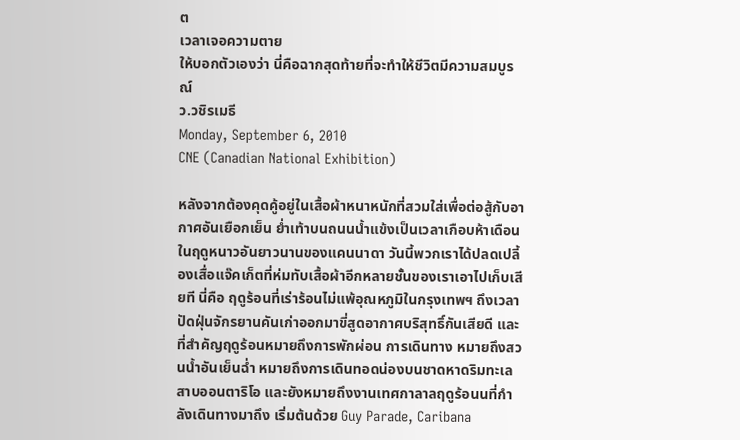ต
เวลาเจอความตาย
ให้บอกตัวเองว่า นี่คือฉากสุดท้ายที่จะทำให้ชีวิตมีความสมบูรณ์
ว.วชิรเมธี
Monday, September 6, 2010
CNE (Canadian National Exhibition)

หลังจากต้องคุดคู้อยู่ในเสื้อผ้าหนาหนักที่สวมใส่เพื่อต่อสู้กับอากาศอันเยือกเย็น ย่ำเท้าบนถนนน้ำแข้งเป็นเวลาเกือบห้าเดือนในฤดูหนาวอันยาวนานของแคนนาดา วันนี้พวกเราได้ปลดเปลี้องเสื่อแจ๊คเก็ตที่ห่มทับเสื้อผ้าอีกหลายชั้นของเราเอาไปเก็บเสียที นี่คือ ฤดูร้อนที่เร่าร้อนไม่แพ้อุณหภูมิในกรุงเทพฯ ถึงเวลาปัดฝุ่นจักรยานคันเก่าออกมาขี่สูดอากาศบริสุทธิ์กันเสียดี และที่สำคัญฤดูร้อนหมายถึงการพักผ่อน การเดินทาง หมายถึงสวนน้ำอันเย็นฉ่ำ หมายถึงการเดินทอดน่องบนชาดหาดริมทะเลสาบออนตาริโอ และยังหมายถึงงานเทศกาลาลฤดูร้อนนที่กำลังเดินทางมาถึง เริ่มต้นด้วย Guy Parade, Caribana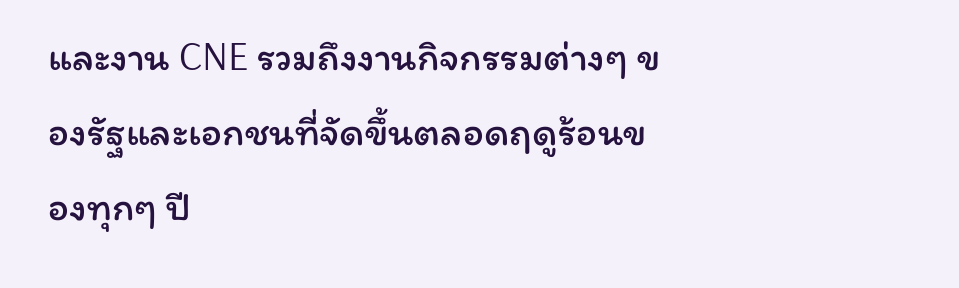และงาน CNE รวมถึงงานกิจกรรมต่างๆ ของรัฐและเอกชนที่จัดขึ้นตลอดฤดูร้อนของทุกๆ ปี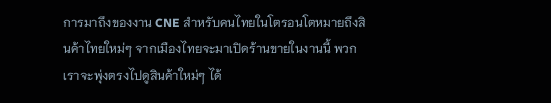การมาถึงของงาน CNE สำหรับคนไทยในโตรอนโตหมายถึงสินค้าไทยใหม่ๆ จากเมืองไทยจะมาเปิดร้านขายในงานนี้ พวกเราจะพุ่งตรงไปดูสินค้าใหม่ๆ ได้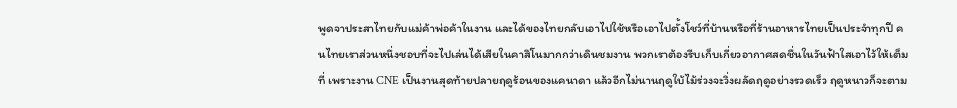พูดจาประสาไทยกับแม่ค้าพ่อค้าในงาน และได้ของไทยกลับเอาไปใช้หรือเอาไปตั้งโชว์ที่บ้านหรือที่ร้านอาหารไทยเป็นประจำทุกปี คนไทยเราส่วนหนึ่งชอบที่จะไปเล่นได้เสียในคาสิโนมากกว่าเดินชมงาน พวกเราต้องรีบเก็บเกี่ยวอากาศสดชื่นในวันฟ้าใสเอาไว้ให้เต็มที่ เพราะงาน CNE เป็นงานสุดท้ายปลายฤดูร้อนของแคนาดา แล้วอีกไม่นานฤดูใบ้ไม้ร่วงจะวิ่งผลัดฤดูอย่างรวดเร็ว ฤดูหนาวก็จะตาม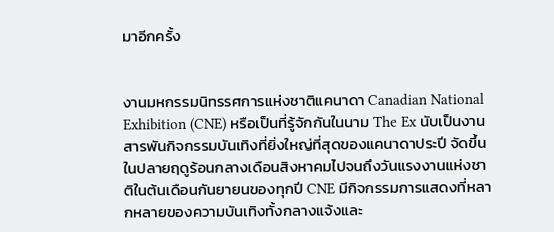มาอีกครั้ง


งานมหกรรมนิทรรศการแห่งชาติแคนาดา Canadian National Exhibition (CNE) หรือเป็นที่รู้จักกันในนาม The Ex นับเป็นงานสารพันกิจกรรมบันเทิงที่ยิ่งใหญ่ที่สุดของแคนาดาประปี จัดขึ้นในปลายฤดูร้อนกลางเดือนสิงหาคมไปจนถึงวันแรงงานแห่งชาติในต้นเดือนกันยายนของทุกปี CNE มีกิจกรรมการแสดงที่หลากหลายของความบันเทิงทั้งกลางแจ้งและ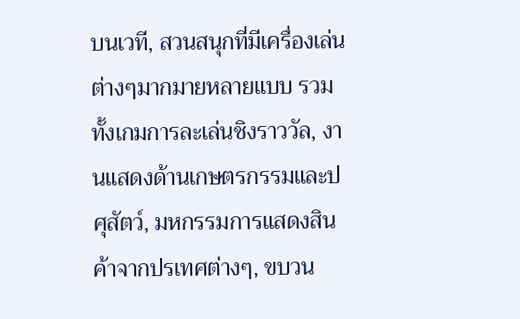บนเวที, สวนสนุกที่มีเครื่องเล่นต่างๆมากมายหลายแบบ รวมทั้งเกมการละเล่นชิงราววัล, งานแสดงด้านเกษตรกรรมและปศุสัตว์, มหกรรมการแสดงสินค้าจากปรเทศต่างๆ, ขบวน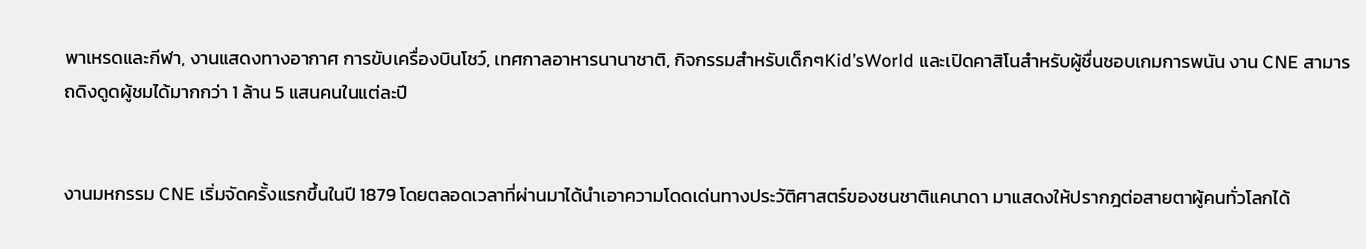พาเหรดและกีฬา, งานแสดงทางอากาศ การขับเครื่องบินโชว์, เทศกาลอาหารนานาชาติ, กิจกรรมสำหรับเด็กๆKid’sWorld และเปิดคาสิโนสำหรับผู้ชื่นชอบเกมการพนัน งาน CNE สามารถดิงดูดผู้ชมได้มากกว่า 1 ล้าน 5 แสนคนในแต่ละปี


งานมหกรรม CNE เริ่มจัดครั้งแรกขึ้นในปี 1879 โดยตลอดเวลาที่ผ่านมาได้นำเอาความโดดเด่นทางประวัติศาสตร์ของชนชาติแคนาดา มาแสดงให้ปรากฎต่อสายตาผู้คนทั่วโลกได้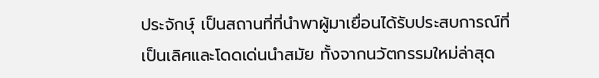ประจักษุ์ เป็นสถานที่ที่นำพาผู้มาเยื่อนได้รับประสบการณ์ที่เป็นเลิศและโดดเด่นนำสมัย ทั้งจากนวัตกรรมใหม่ล่าสุด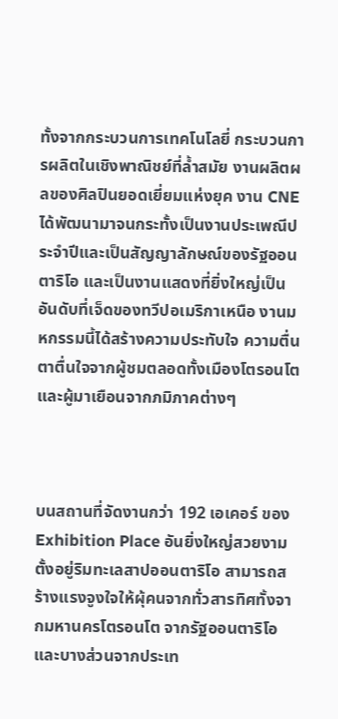ทั้งจากกระบวนการเทคโนโลยี่ กระบวนการผลิตในเชิงพาณิชย์ที่ล้ำสมัย งานผลิตผลของศิลปินยอดเยี่ยมแห่งยุค งาน CNE ได้พัฒนามาจนกระทั้งเป็นงานประเพณีประจำปีและเป็นสัญญาลักษณ์ของรัฐออนตาริโอ และเป็นงานแสดงที่ยิ่งใหญ่เป็นอันดับที่เจ็ดของทวีปอเมริกาเหนือ งานมหกรรมนี้ได้สร้างความประทับใจ ความตื่นตาตื่นใจจากผู้ชมตลอดทั้งเมืองโตรอนโตและผู้มาเยือนจากภมิภาคต่างๆ



บนสถานที่จัดงานกว่า 192 เอเคอร์ ของ Exhibition Place อันยิ่งใหญ่สวยงามตั้งอยู่ริมทะเลสาปออนตาริโอ สามารถสร้างแรงจูงใจให้ผุ้คนจากทั่วสารทิศทั้งจากมหานครโตรอนโต จากรัฐออนตาริโอ และบางส่วนจากประเท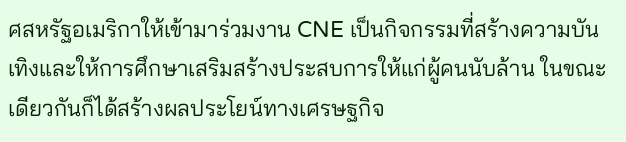ศสหรัฐอเมริกาให้เข้ามาร่วมงาน CNE เป็นกิจกรรมที่สร้างความบันเทิงและให้การศึกษาเสริมสร้างประสบการให้แก่ผู้คนนับล้าน ในขณะเดียวกันก็ได้สร้างผลประโยน์ทางเศรษฐกิจ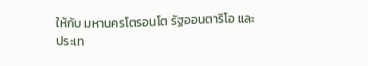ให้กับ มหานครโตรอนโต รัฐออนตาริโอ และประเท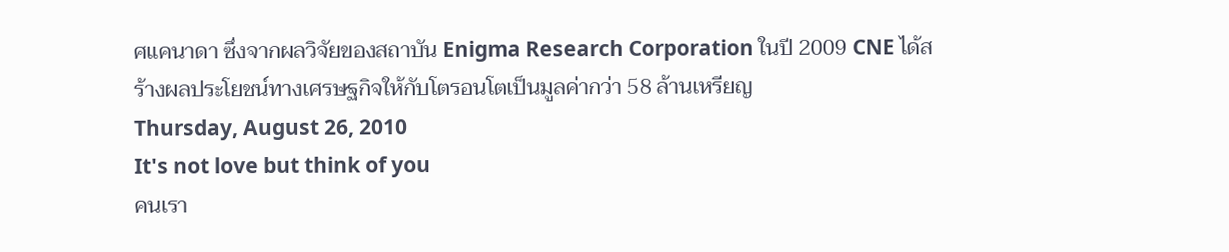ศแคนาดา ซึ่งจากผลวิจัยของสถาบัน Enigma Research Corporation ในปี 2009 CNE ได้สร้างผลประโยชน์ทางเศรษฐกิจให้กับโตรอนโตเป็นมูลค่ากว่า 58 ล้านเหรียญ
Thursday, August 26, 2010
It's not love but think of you
คนเรา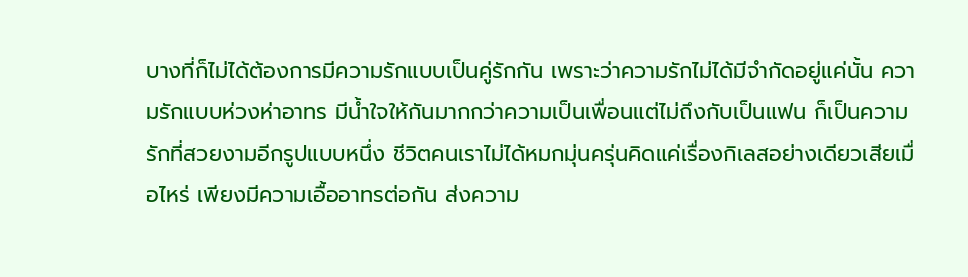บางที่ก็ไม่ได้ต้องการมีความรักแบบเป็นคู่รักกัน เพราะว่าความรักไม่ได้มีจำกัดอยู่แค่นั้น ความรักแบบห่วงห่าอาทร มีน้ำใจให้กันมากกว่าความเป็นเพื่อนแต่ไม่ถึงกับเป็นแฟน ก็เป็นความรักที่สวยงามอีกรูปแบบหนึ่ง ชีวิตคนเราไม่ได้หมกมุ่นครุ่นคิดแค่เรื่องกิเลสอย่างเดียวเสียเมื่อไหร่ เพียงมีความเอื้ออาทรต่อกัน ส่งความ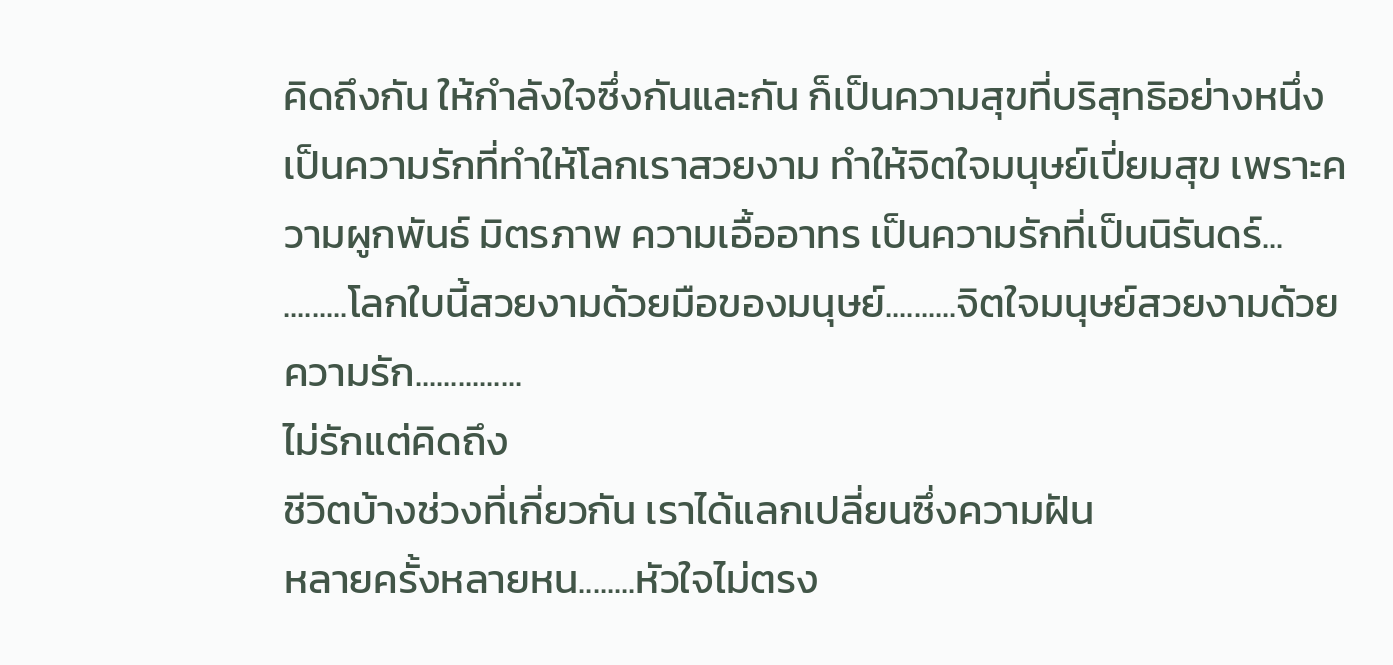คิดถึงกัน ให้กำลังใจซึ่งกันและกัน ก็เป็นความสุขที่บริสุทธิอย่างหนึ่ง เป็นความรักที่ทำให้โลกเราสวยงาม ทำให้จิตใจมนุษย์เปี่ยมสุข เพราะความผูกพันธ์ มิตรภาพ ความเอื้ออาทร เป็นความรักที่เป็นนิรันดร์...
.........โลกใบนี้สวยงามด้วยมือของมนุษย์..........จิตใจมนุษย์สวยงามด้วยความรัก...............
ไม่รักแต่คิดถึง
ชีวิตบ้างช่วงที่เกี่ยวกัน เราได้แลกเปลี่ยนซึ่งความฝัน
หลายครั้งหลายหน........หัวใจไม่ตรง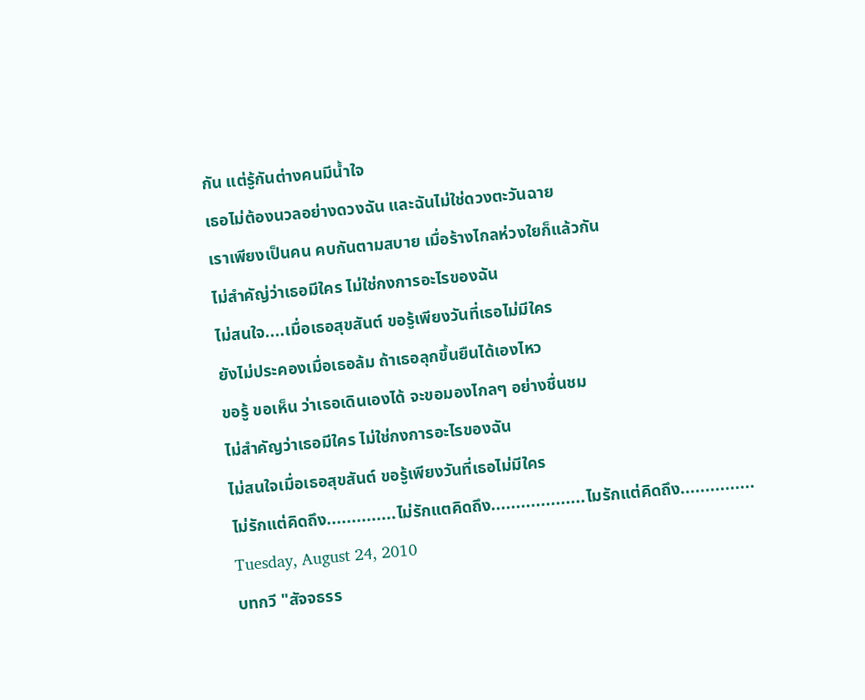กัน แต่รู้กันต่างคนมีน้ำใจ
เธอไม่ต้องนวลอย่างดวงฉัน และฉันไม่ใช่ดวงตะวันฉาย
เราเพียงเป็นคน คบกันตามสบาย เมื่อร้างไกลห่วงใยก็แล้วกัน
ไม่สำคัญ่ว่าเธอมีใคร ไม่ใช่กงการอะไรของฉัน
ไม่สนใจ....เมื่อเธอสุขสันต์ ขอรู้เพียงวันที่เธอไม่มีใคร
ยังไม่ประคองเมื่อเธอล้ม ถ้าเธอลุกขึ้นยืนได้เองไหว
ขอรู้ ขอเห็น ว่าเธอเดินเองได้ จะขอมองไกลๆ อย่างชื่นชม
ไม่สำคัญว่าเธอมีใคร ไม่ใช่กงการอะไรของฉัน
ไม่สนใจเมื่อเธอสุขสันต์ ขอรู้เพียงวันที่เธอไม่มีใคร
ไม่รักแต่คิดถึง..............ไม่รักแตคิดถึง...................ไมรักแต่คิดถึง...............
Tuesday, August 24, 2010
บทกวี "สัจจธรร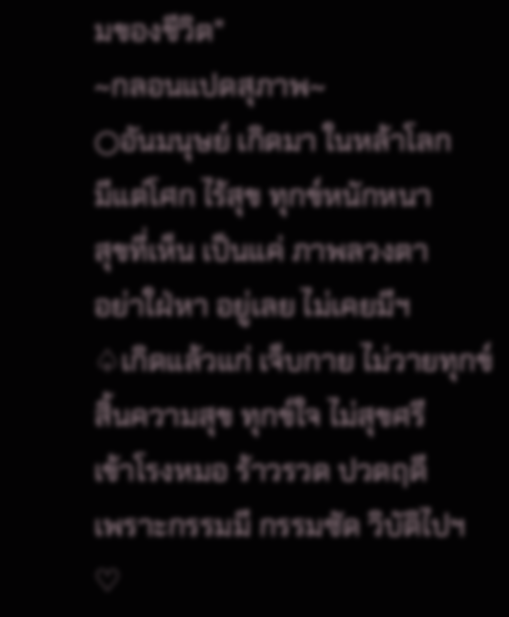มของชีวิต"
~กลอนแปดสุภาพ~
○อันมนุษย์ เกิดมา ในหล้าโลก
มีแต่โศก ไร้สุข ทุกข์หนักหนา
สุขที่เห็น เป็นแค่ ภาพลวงตา
อย่าใฝ่หา อยู่เลย ไม่เคยมีฯ
♤เกิดแล้วแก่ เจ็บกาย ไม่วายทุกข์
สิ้นความสุข ทุกข์ใจ ไม่สุขศรี
เข้าโรงหมอ ร้าวรวด ปวดฤดี
เพราะกรรมมี กรรมซัด วิบัติไปฯ
♡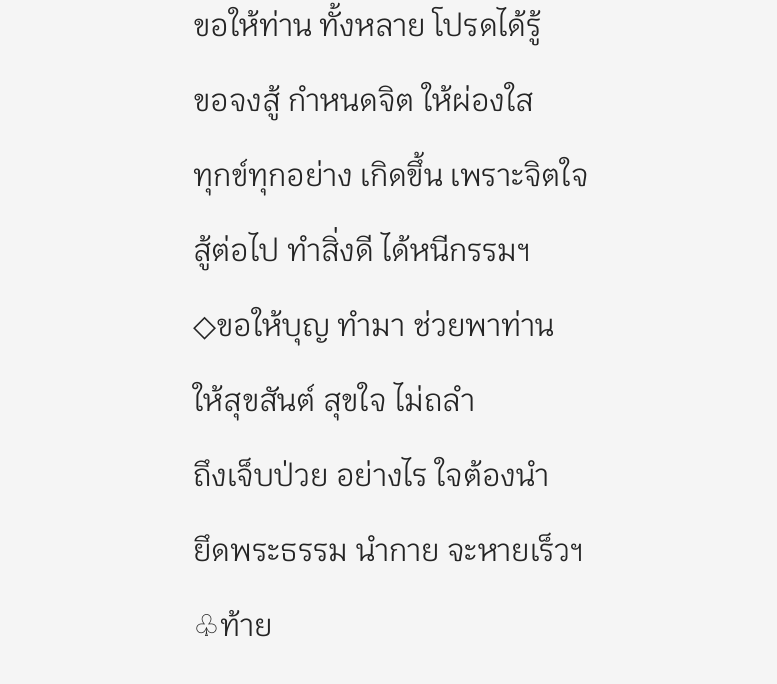ขอให้ท่าน ทั้งหลาย โปรดได้รู้
ขอจงสู้ กำหนดจิต ให้ผ่องใส
ทุกข์ทุกอย่าง เกิดขึ้น เพราะจิตใจ
สู้ต่อไป ทำสิ่งดี ได้หนีกรรมฯ
◇ขอให้บุญ ทำมา ช่วยพาท่าน
ให้สุขสันต์ สุขใจ ไม่ถลำ
ถึงเจ็บป่วย อย่างไร ใจต้องนำ
ยึดพระธรรม นำกาย จะหายเร็วฯ
♧ท้าย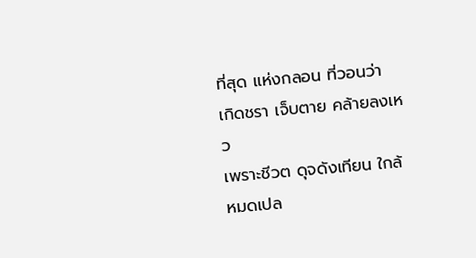ที่สุด แห่งกลอน ที่วอนว่า
เกิดชรา เจ็บตาย คล้ายลงเหว
เพราะชีวต ดุจดังเทียน ใกล้หมดเปล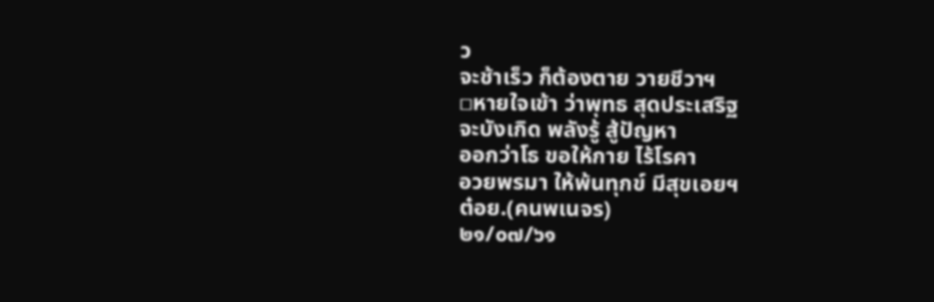ว
จะช้าเร็ว ก็ต้องตาย วายชีวาฯ
□หายใจเข้า ว่าพุทธ สุดประเสริฐ
จะบังเกิด พลังรู้ สู้ปัญหา
ออกว่าโธ ขอให้กาย ไร้โรคา
อวยพรมา ให้พ้นทุกข์ มีสุขเอยฯ
ต๋อย.(คนพเนจร)
๒๑/๐๗/๖๑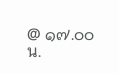@ ๑๗.๐๐ น.